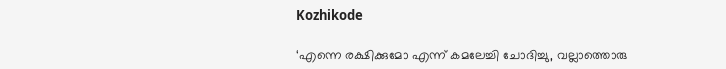Kozhikode

‘എന്നെ രക്ഷിക്കുമോ എന്ന് കമലേച്ചി ചോദിച്ചു, വല്ലാത്തൊരു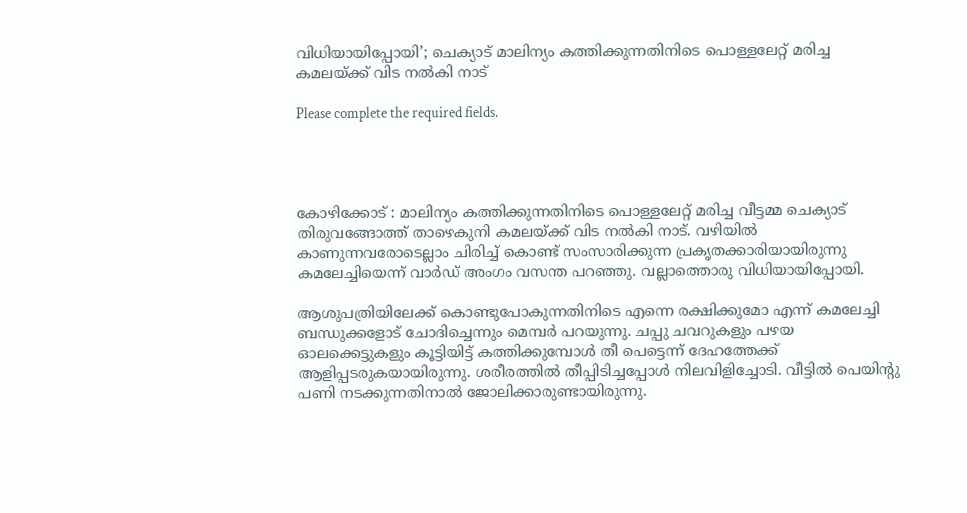വിധിയായിപ്പോയി’; ചെക്യാട് മാലിന്യം കത്തിക്കുന്നതിനിടെ പൊള്ളലേറ്റ് മരിച്ച കമലയ്ക്ക് വിട നൽകി നാട്

Please complete the required fields.




കോഴിക്കോട് : മാലിന്യം കത്തിക്കുന്നതിനിടെ പൊള്ളലേറ്റ് മരിച്ച വീട്ടമ്മ ചെക്യാട് തിരുവങ്ങോത്ത് താഴെകുനി കമലയ്ക്ക് വിട നൽകി നാട്. വഴിയിൽ കാണുന്നവരോടെല്ലാം ചിരിച്ച് കൊണ്ട് സംസാരിക്കുന്ന പ്രകൃതക്കാരിയായിരുന്നു കമലേച്ചിയെന്ന് വാർഡ് അംഗം വസന്ത പറഞ്ഞു. വല്ലാത്തൊരു വിധിയായിപ്പോയി.

ആശുപത്രിയിലേക്ക് കൊണ്ടുപോകുന്നതിനിടെ എന്നെ രക്ഷിക്കുമോ എന്ന് കമലേച്ചി ബന്ധുക്കളോട് ചോദിച്ചെന്നും മെമ്പർ പറയുന്നു. ചപ്പു ചവറുകളും പഴയ ഓലക്കെട്ടുകളും കൂട്ടിയിട്ട് കത്തിക്കുമ്പോൾ തീ പെട്ടെന്ന് ദേഹത്തേക്ക് ആളിപ്പടരുകയായിരുന്നു. ശരീരത്തിൽ തീപ്പിടിച്ചപ്പോൾ നിലവിളിച്ചോടി. വീട്ടിൽ പെയിന്റു പണി നടക്കുന്നതിനാൽ ജോലിക്കാരുണ്ടായിരുന്നു.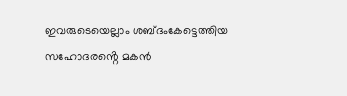ഇവരുടെയെല്ലാം ശബ്ദംകേട്ടെത്തിയ സഹോദരൻ്റെ മകൻ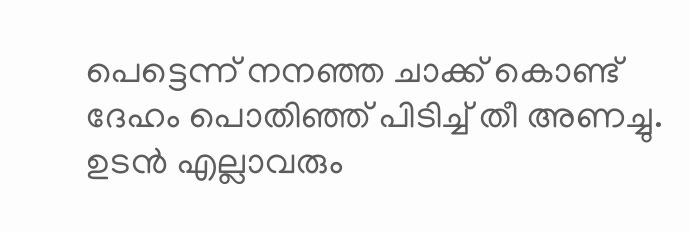പെട്ടെന്ന് നനഞ്ഞ ചാക്ക് കൊണ്ട് ദേഹം പൊതിഞ്ഞ് പിടിച്ച് തീ അണച്ചു. ഉടൻ എല്ലാവരും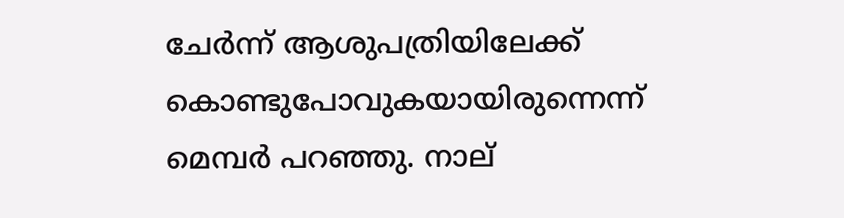ചേർന്ന് ആശുപത്രിയിലേക്ക് കൊണ്ടുപോവുകയായിരുന്നെന്ന് മെമ്പർ പറഞ്ഞു. നാല്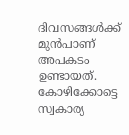ദിവസങ്ങൾക്ക് മുൻപാണ് അപകടം ഉണ്ടായത്. കോഴിക്കോട്ടെ സ്വകാര്യ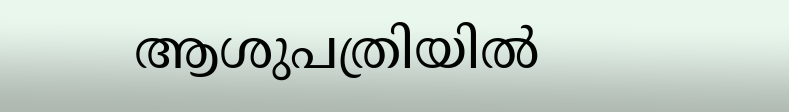ആശുപത്രിയിൽ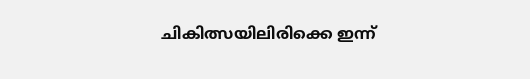ചികിത്സയിലിരിക്കെ ഇന്ന്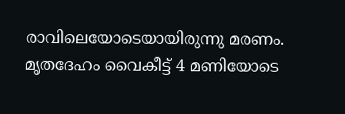രാവിലെയോടെയായിരുന്നു മരണം. മൃതദേഹം വൈകീട്ട് 4 മണിയോടെ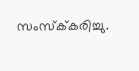സംസ്ക്‌കരിച്ചു.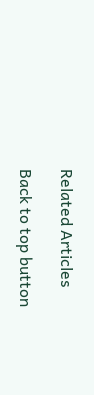Related Articles

Back to top button